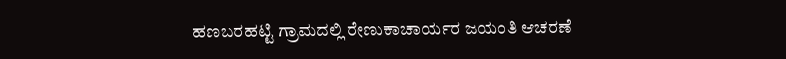ಹಣಬರಹಟ್ಟಿ ಗ್ರಾಮದಲ್ಲಿ ರೇಣುಕಾಚಾರ್ಯರ ಜಯಂತಿ ಆಚರಣೆ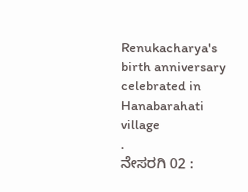Renukacharya's birth anniversary celebrated in Hanabarahati village
.
ನೇಸರಗಿ 02 :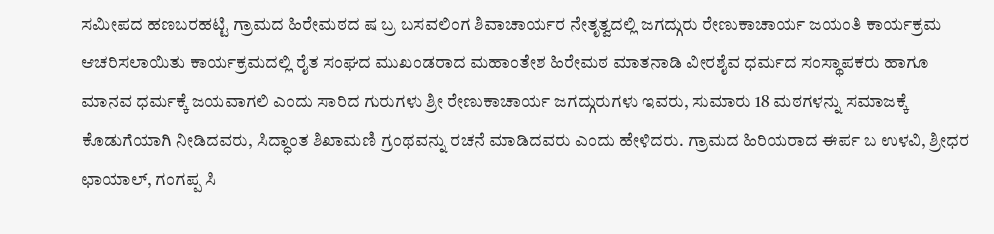ಸಮೀಪದ ಹಣಬರಹಟ್ಟಿ ಗ್ರಾಮದ ಹಿರೇಮಠದ ಷ ಬ್ರ ಬಸವಲಿಂಗ ಶಿವಾಚಾರ್ಯರ ನೇತೃತ್ವದಲ್ಲಿ ಜಗದ್ಗುರು ರೇಣುಕಾಚಾರ್ಯ ಜಯಂತಿ ಕಾರ್ಯಕ್ರಮ ಆಚರಿಸಲಾಯಿತು ಕಾರ್ಯಕ್ರಮದಲ್ಲಿ ರೈತ ಸಂಘದ ಮುಖಂಡರಾದ ಮಹಾಂತೇಶ ಹಿರೇಮಠ ಮಾತನಾಡಿ ವೀರಶೈವ ಧರ್ಮದ ಸಂಸ್ಥಾಪಕರು ಹಾಗೂ ಮಾನವ ಧರ್ಮಕ್ಕೆ ಜಯವಾಗಲಿ ಎಂದು ಸಾರಿದ ಗುರುಗಳು ಶ್ರೀ ರೇಣುಕಾಚಾರ್ಯ ಜಗದ್ಗುರುಗಳು ಇವರು, ಸುಮಾರು 18 ಮಠಗಳನ್ನು ಸಮಾಜಕ್ಕೆ ಕೊಡುಗೆಯಾಗಿ ನೀಡಿದವರು, ಸಿದ್ಧಾಂತ ಶಿಖಾಮಣಿ ಗ್ರಂಥವನ್ನು ರಚನೆ ಮಾಡಿದವರು ಎಂದು ಹೇಳಿದರು. ಗ್ರಾಮದ ಹಿರಿಯರಾದ ಈರ್ಪ ಬ ಉಳವಿ, ಶ್ರೀಧರ ಛಾಯಾಲ್, ಗಂಗಪ್ಪ ಸಿ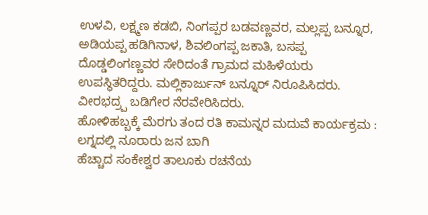ಉಳವಿ, ಲಕ್ಷ್ಮಣ ಕಡಬಿ, ನಿಂಗಪ್ಪರ ಬಡವಣ್ಣವರ, ಮಲ್ಲಪ್ಪ ಬನ್ನೂರ, ಅಡಿಯಪ್ಪ ಹಡಿಗಿನಾಳ, ಶಿವಲಿಂಗಪ್ಪ ಜಕಾತಿ, ಬಸಪ್ಪ ದೊಡ್ಡಲಿಂಗಣ್ಣವರ ಸೇರಿದಂತೆ ಗ್ರಾಮದ ಮಹಿಳೆಯರು ಉಪಸ್ಥಿತರಿದ್ದರು. ಮಲ್ಲಿಕಾರ್ಜುನ್ ಬನ್ನೂರ್ ನಿರೂಪಿಸಿದರು. ವೀರಭದ್ರ್ಪ ಬಡಿಗೇರ ನೆರವೇರಿಸಿದರು.
ಹೋಳಿಹಬ್ಬಕ್ಕೆ ಮೆರಗು ತಂದ ರತಿ ಕಾಮನ್ನರ ಮದುವೆ ಕಾರ್ಯಕ್ರಮ : ಲಗ್ನದಲ್ಲಿ ನೂರಾರು ಜನ ಬಾಗಿ
ಹೆಚ್ಚಾದ ಸಂಕೇಶ್ವರ ತಾಲೂಕು ರಚನೆಯ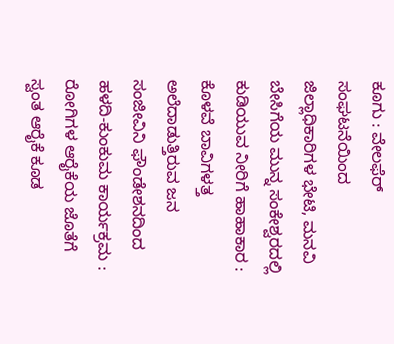ಕೂಗು : ವೇಲಫೆರ್ ಸಂಘಟನೆಯಿಂದ ಜಿಲ್ಲಾಧಿಕಾರಿಗಳ ಭೇಟಿ, ಮನವಿ
ಬೇಸಿಗೆಯ ಮುನ್ನ ಸಂಕೇಶ್ವರದಲ್ಲಿ ಕುಡಿಯುವ ನೀರಿಗೆ ಹಾಹಾಕಾರ : ಕೊಳವೆ ಬಾವಿಗಳತ್ತ ಅಲೆದಾಡುತ್ತಿರುವ ಜನ
ಸಂಜೀವಿನಿ ಫೌಂಡೇಶನದಿಂದ ಹಳದಿ-ಕುಂಕುಮ ಕಾರ್ಯಕ್ರಮ : ರೋಗಿಗಳ ಆರೈಕೆಯ ಜೊತೆಗೆ ಸ್ವಂತ ಆರೈಕೆ ಕೂಡ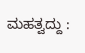ಮಹತ್ವದ್ದು :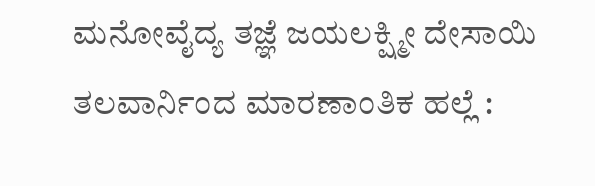ಮನೋವೈದ್ಯ ತಜ್ಞೆ ಜಯಲಕ್ಷ್ಮೀ ದೇಸಾಯಿ
ತಲವಾರ್ನಿಂದ ಮಾರಣಾಂತಿಕ ಹಲ್ಲೆ :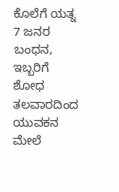ಕೊಲೆಗೆ ಯತ್ನ 7 ಜನರ ಬಂಧನ, ಇಬ್ಬರಿಗೆ ಶೋಧ
ತಲವಾರದಿಂದ ಯುವಕನ ಮೇಲೆ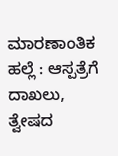ಮಾರಣಾಂತಿಕ ಹಲ್ಲೆ : ಆಸ್ಪತ್ರೆಗೆ ದಾಖಲು, ತ್ವೇಷದ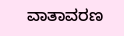ವಾತಾವರಣ